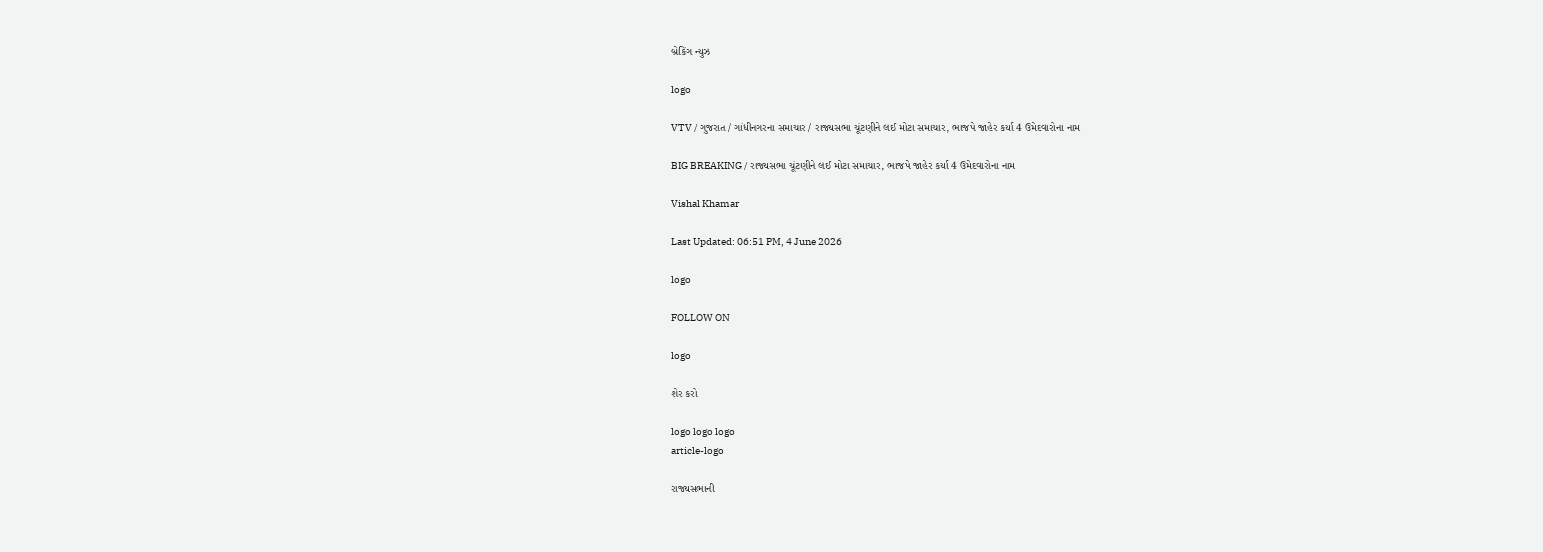બ્રેકિંગ ન્યુઝ

logo

VTV / ગુજરાત / ગાંધીનગરના સમાચાર / રાજ્યસભા ચૂંટણીને લઈ મોટા સમાચાર, ભાજપે જાહેર કર્યા 4 ઉમેદવારોના નામ

BIG BREAKING / રાજ્યસભા ચૂંટણીને લઈ મોટા સમાચાર, ભાજપે જાહેર કર્યા 4 ઉમેદવારોના નામ

Vishal Khamar

Last Updated: 06:51 PM, 4 June 2026

logo

FOLLOW ON

logo

શેર કરો

logo logo logo
article-logo

રાજ્યસભાની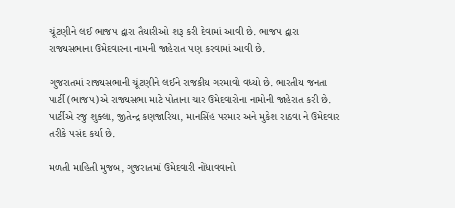ચૂંટણીને લઈ ભાજપ દ્વારા તૈયારીઓ શરૂ કરી દેવામાં આવી છે. ભાજપ દ્વારા રાજ્યસભાના ઉમેદવારના નામની જાહેરાત પણ કરવામાં આવી છે.

ગુજરાતમાં રાજ્યસભાની ચૂંટણીને લઈને રાજકીય ગરમાવો વધ્યો છે. ભારતીય જનતા પાર્ટી (ભાજપ)એ રાજ્યસભા માટે પોતાના ચાર ઉમેદવારોના નામોની જાહેરાત કરી છે. પાર્ટીએ રજુ શુક્લા, જીતેન્દ્ર કણજારિયા, માનસિંહ પરમાર અને મુકેશ રાઠવા ને ઉમેદવાર તરીકે પસંદ કર્યા છે.

મળતી માહિતી મુજબ, ગુજરાતમાં ઉમેદવારી નોંધાવવાનો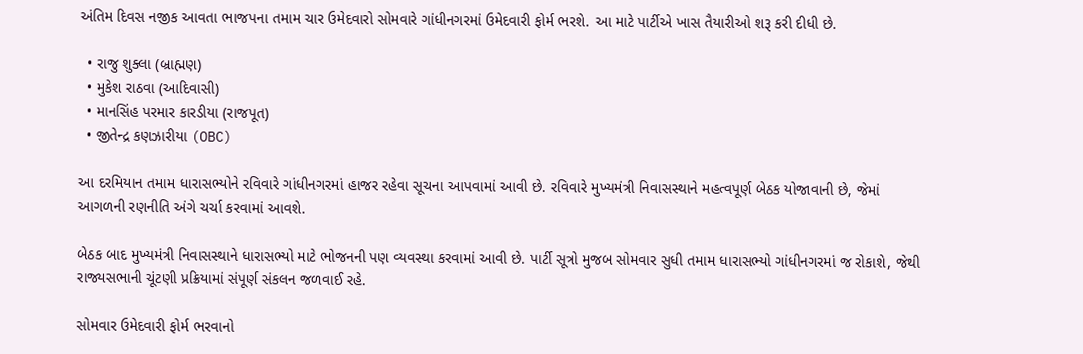અંતિમ દિવસ નજીક આવતા ભાજપના તમામ ચાર ઉમેદવારો સોમવારે ગાંધીનગરમાં ઉમેદવારી ફોર્મ ભરશે. આ માટે પાર્ટીએ ખાસ તૈયારીઓ શરૂ કરી દીધી છે.

  • રાજુ શુક્લા (બ્રાહ્મણ)
  • મુકેશ રાઠવા (આદિવાસી)
  • માનસિંહ પરમાર કારડીયા (રાજપૂત)
  • જીતેન્દ્ર કણઝારીયા (OBC)

આ દરમિયાન તમામ ધારાસભ્યોને રવિવારે ગાંધીનગરમાં હાજર રહેવા સૂચના આપવામાં આવી છે. રવિવારે મુખ્યમંત્રી નિવાસસ્થાને મહત્વપૂર્ણ બેઠક યોજાવાની છે, જેમાં આગળની રણનીતિ અંગે ચર્ચા કરવામાં આવશે.

બેઠક બાદ મુખ્યમંત્રી નિવાસસ્થાને ધારાસભ્યો માટે ભોજનની પણ વ્યવસ્થા કરવામાં આવી છે. પાર્ટી સૂત્રો મુજબ સોમવાર સુધી તમામ ધારાસભ્યો ગાંધીનગરમાં જ રોકાશે, જેથી રાજ્યસભાની ચૂંટણી પ્રક્રિયામાં સંપૂર્ણ સંકલન જળવાઈ રહે.

સોમવાર ઉમેદવારી ફોર્મ ભરવાનો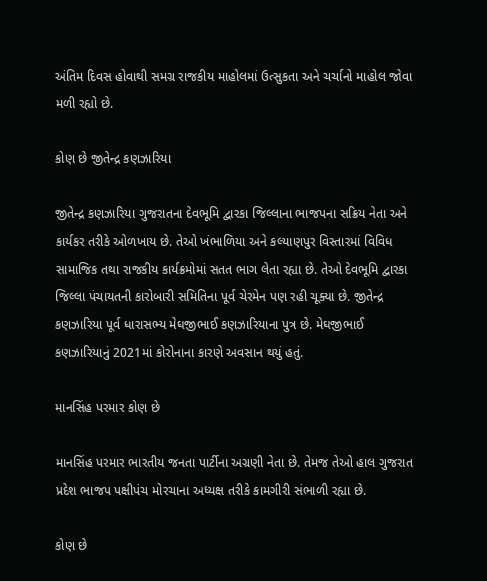અંતિમ દિવસ હોવાથી સમગ્ર રાજકીય માહોલમાં ઉત્સુકતા અને ચર્ચાનો માહોલ જોવા મળી રહ્યો છે.

કોણ છે જીતેન્દ્ર કણઝારિયા

જીતેન્દ્ર કણઝારિયા ગુજરાતના દેવભૂમિ દ્વારકા જિલ્લાના ભાજપના સક્રિય નેતા અને કાર્યકર તરીકે ઓળખાય છે. તેઓ ખંભાળિયા અને કલ્યાણપુર વિસ્તારમાં વિવિધ સામાજિક તથા રાજકીય કાર્યક્રમોમાં સતત ભાગ લેતા રહ્યા છે. તેઓ દેવભૂમિ દ્વારકા જિલ્લા પંચાયતની કારોબારી સમિતિના પૂર્વ ચેરમેન પણ રહી ચૂક્યા છે. જીતેન્દ્ર કણઝારિયા પૂર્વ ધારાસભ્ય મેઘજીભાઈ કણઝારિયાના પુત્ર છે. મેઘજીભાઈ કણઝારિયાનું 2021માં કોરોનાના કારણે અવસાન થયું હતું.

માનસિંહ પરમાર કોણ છે

માનસિંહ પરમાર ભારતીય જનતા પાર્ટીના અગ્રણી નેતા છે. તેમજ તેઓ હાલ ગુજરાત પ્રદેશ ભાજપ પક્ષીપંચ મોરચાના અધ્યક્ષ તરીકે કામગીરી સંભાળી રહ્યા છે.

કોણ છે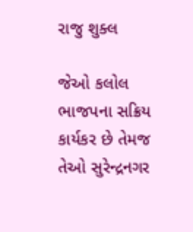રાજુ શુક્લ

જેઓ કલોલ ભાજપના સક્રિય કાર્યકર છે તેમજ તેઓ સુરેન્દ્રનગર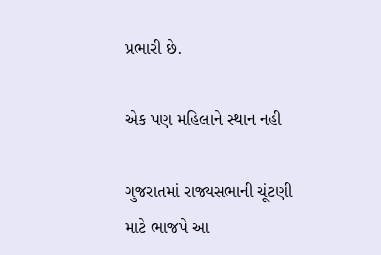પ્રભારી છે.

એક પણ મહિલાને સ્થાન નહી

ગુજરાતમાં રાજ્યસભાની ચૂંટણી માટે ભાજપે આ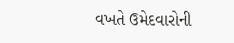વખતે ઉમેદવારોની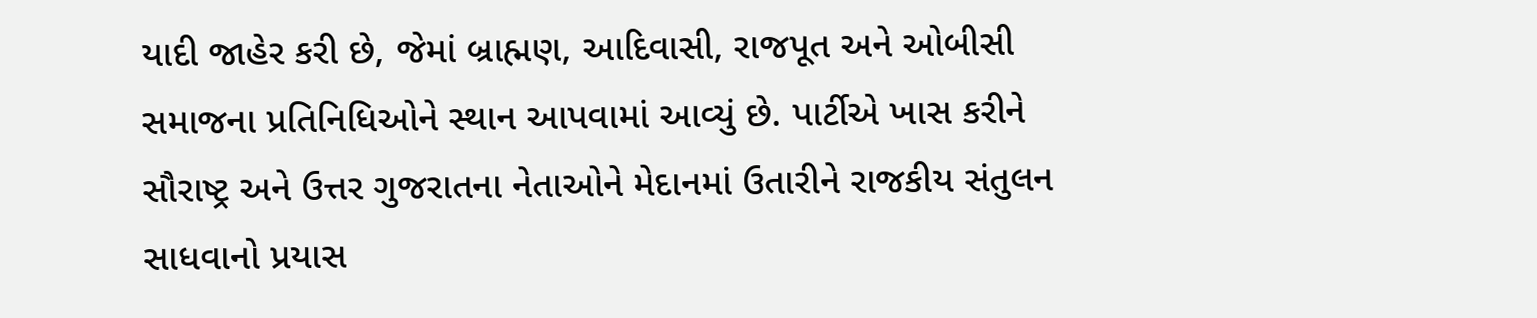યાદી જાહેર કરી છે, જેમાં બ્રાહ્મણ, આદિવાસી, રાજપૂત અને ઓબીસી સમાજના પ્રતિનિધિઓને સ્થાન આપવામાં આવ્યું છે. પાર્ટીએ ખાસ કરીને સૌરાષ્ટ્ર અને ઉત્તર ગુજરાતના નેતાઓને મેદાનમાં ઉતારીને રાજકીય સંતુલન સાધવાનો પ્રયાસ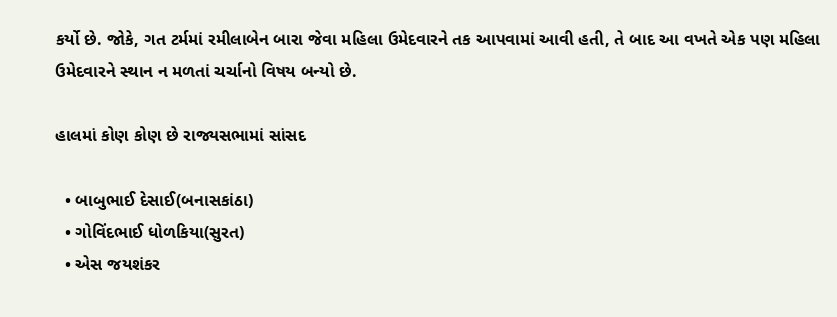કર્યો છે. જોકે, ગત ટર્મમાં રમીલાબેન બારા જેવા મહિલા ઉમેદવારને તક આપવામાં આવી હતી, તે બાદ આ વખતે એક પણ મહિલા ઉમેદવારને સ્થાન ન મળતાં ચર્ચાનો વિષય બન્યો છે.

હાલમાં કોણ કોણ છે રાજ્યસભામાં સાંસદ

  • બાબુભાઈ દેસાઈ(બનાસકાંઠા)
  • ગોવિંદભાઈ ધોળકિયા(સુરત)
  • એસ જયશંકર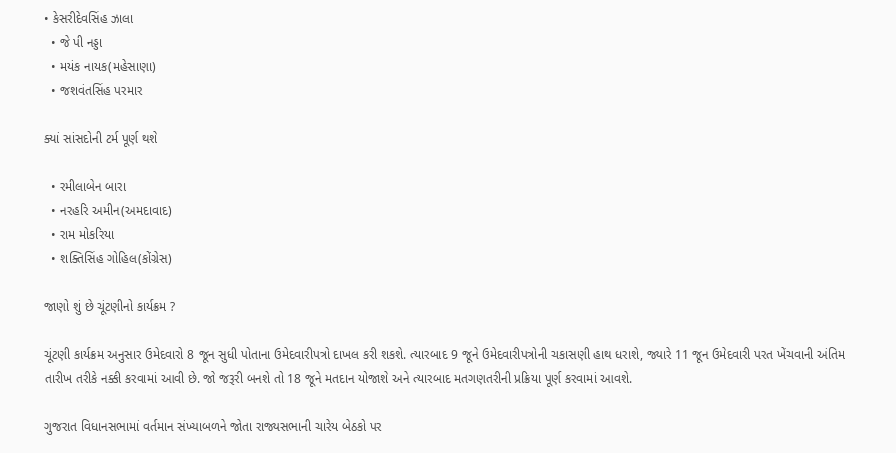• કેસરીદેવસિંહ ઝાલા
  • જે પી નડ્ડા
  • મયંક નાયક(મહેસાણા)
  • જશવંતસિંહ પરમાર

ક્યાં સાંસદોની ટર્મ પૂર્ણ થશે

  • રમીલાબેન બારા
  • નરહરિ અમીન(અમદાવાદ)
  • રામ મોકરિયા
  • શક્તિસિંહ ગોહિલ(કોંગ્રેસ)

જાણો શું છે ચૂંટણીનો કાર્યક્રમ ?

ચૂંટણી કાર્યક્રમ અનુસાર ઉમેદવારો 8 જૂન સુધી પોતાના ઉમેદવારીપત્રો દાખલ કરી શકશે. ત્યારબાદ 9 જૂને ઉમેદવારીપત્રોની ચકાસણી હાથ ધરાશે, જ્યારે 11 જૂન ઉમેદવારી પરત ખેંચવાની અંતિમ તારીખ તરીકે નક્કી કરવામાં આવી છે. જો જરૂરી બનશે તો 18 જૂને મતદાન યોજાશે અને ત્યારબાદ મતગણતરીની પ્રક્રિયા પૂર્ણ કરવામાં આવશે.

ગુજરાત વિધાનસભામાં વર્તમાન સંખ્યાબળને જોતા રાજ્યસભાની ચારેય બેઠકો પર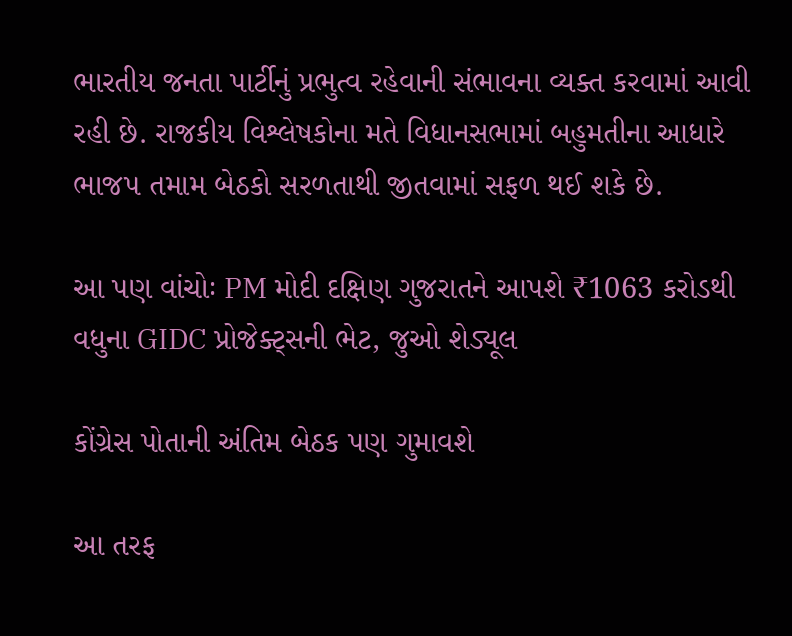ભારતીય જનતા પાર્ટીનું પ્રભુત્વ રહેવાની સંભાવના વ્યક્ત કરવામાં આવી રહી છે. રાજકીય વિશ્લેષકોના મતે વિધાનસભામાં બહુમતીના આધારે ભાજપ તમામ બેઠકો સરળતાથી જીતવામાં સફળ થઈ શકે છે.

આ પણ વાંચોઃ PM મોદી દક્ષિણ ગુજરાતને આપશે ₹1063 કરોડથી વધુના GIDC પ્રોજેક્ટ્સની ભેટ, જુઓ શેડ્યૂલ

કોંગ્રેસ પોતાની અંતિમ બેઠક પણ ગુમાવશે

આ તરફ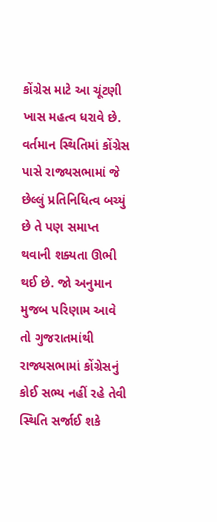કોંગ્રેસ માટે આ ચૂંટણી ખાસ મહત્વ ધરાવે છે. વર્તમાન સ્થિતિમાં કોંગ્રેસ પાસે રાજ્યસભામાં જે છેલ્લું પ્રતિનિધિત્વ બચ્યું છે તે પણ સમાપ્ત થવાની શક્યતા ઊભી થઈ છે. જો અનુમાન મુજબ પરિણામ આવે તો ગુજરાતમાંથી રાજ્યસભામાં કોંગ્રેસનું કોઈ સભ્ય નહીં રહે તેવી સ્થિતિ સર્જાઈ શકે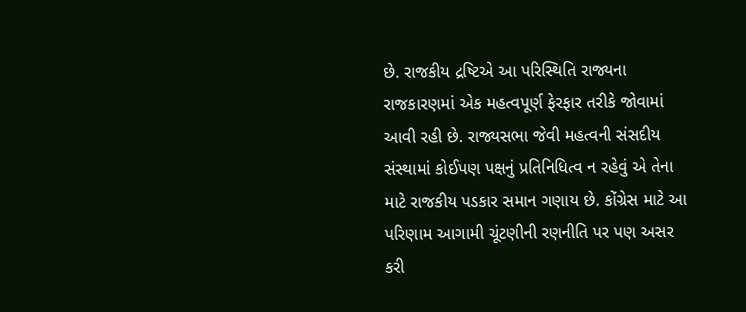છે. રાજકીય દ્રષ્ટિએ આ પરિસ્થિતિ રાજ્યના રાજકારણમાં એક મહત્વપૂર્ણ ફેરફાર તરીકે જોવામાં આવી રહી છે. રાજ્યસભા જેવી મહત્વની સંસદીય સંસ્થામાં કોઈપણ પક્ષનું પ્રતિનિધિત્વ ન રહેવું એ તેના માટે રાજકીય પડકાર સમાન ગણાય છે. કોંગ્રેસ માટે આ પરિણામ આગામી ચૂંટણીની રણનીતિ પર પણ અસર કરી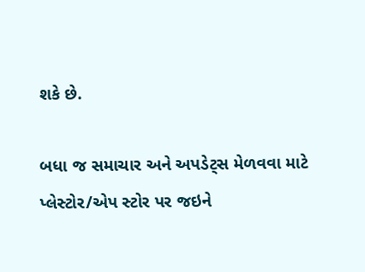શકે છે.

બધા જ સમાચાર અને અપડેટ્સ મેળવવા માટે પ્લેસ્ટોર/એપ સ્ટોર પર જઇને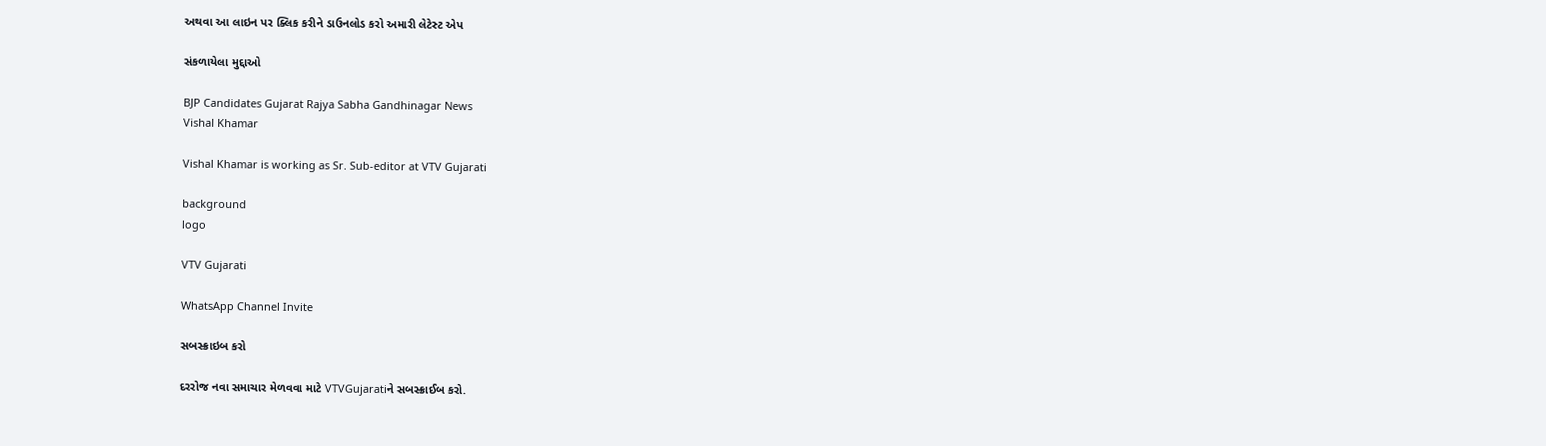અથવા આ લાઇન પર ક્લિક કરીને ડાઉનલોડ કરો અમારી લેટેસ્ટ એપ

સંકળાયેલા મુદ્દાઓ

BJP Candidates Gujarat Rajya Sabha Gandhinagar News
Vishal Khamar

Vishal Khamar is working as Sr. Sub-editor at VTV Gujarati

background
logo

VTV Gujarati

WhatsApp Channel Invite

સબસ્ક્રાઇબ કરો

દરરોજ નવા સમાચાર મેળવવા માટે VTVGujaratiને સબસ્ક્રાઈબ કરો.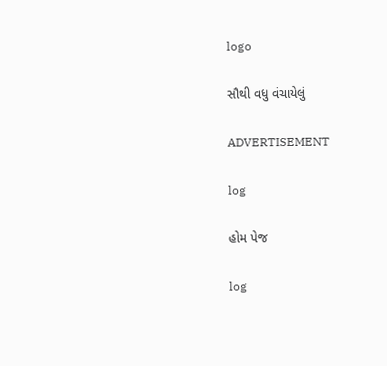logo

સૌથી વધુ વંચાયેલું

ADVERTISEMENT

log

હોમ પેજ

log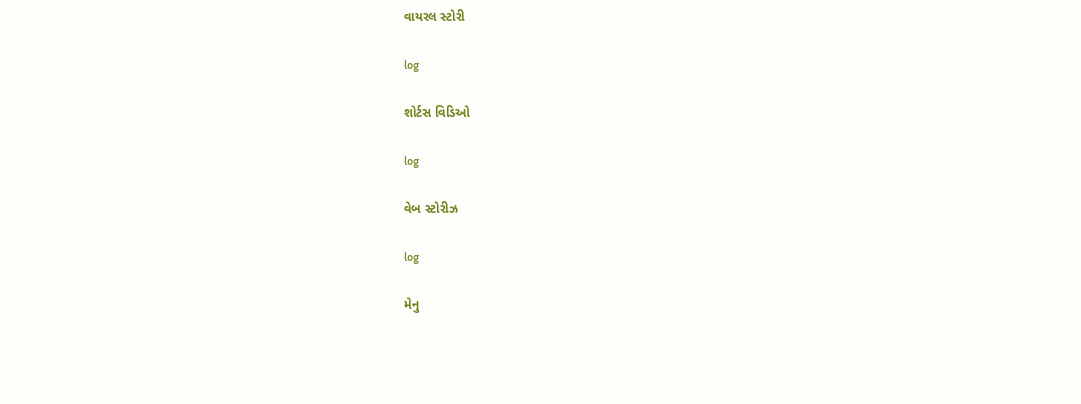વાયરલ સ્ટોરી

log

શોર્ટસ વિડિઓ

log

વેબ સ્ટોરીઝ

log

મેનુ